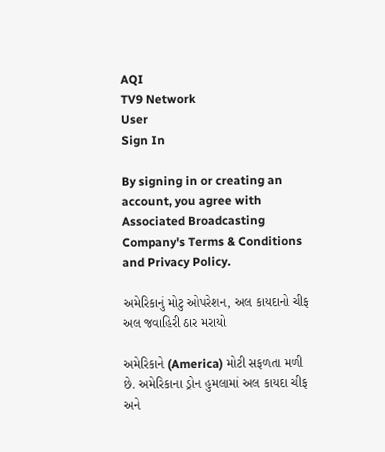AQI
TV9 Network
User
Sign In

By signing in or creating an account, you agree with Associated Broadcasting Company's Terms & Conditions and Privacy Policy.

અમેરિકાનું મોટુ ઓપરેશન, અલ કાયદાનો ચીફ અલ જવાહિરી ઠાર મરાયો

અમેરિકાને (America) મોટી સફળતા મળી છે. અમેરિકાના ડ્રોન હુમલામાં અલ કાયદા ચીફ અને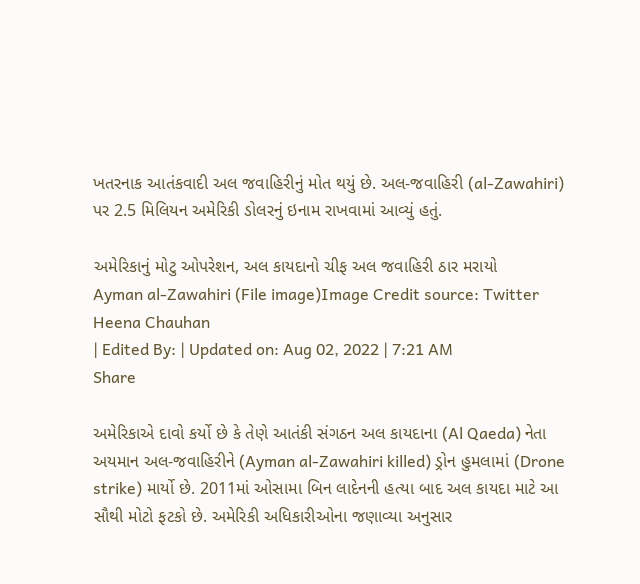ખતરનાક આતંકવાદી અલ જવાહિરીનું મોત થયું છે. અલ-જવાહિરી (al-Zawahiri) પર 2.5 મિલિયન અમેરિકી ડોલરનું ઇનામ રાખવામાં આવ્યું હતું.

અમેરિકાનું મોટુ ઓપરેશન, અલ કાયદાનો ચીફ અલ જવાહિરી ઠાર મરાયો
Ayman al-Zawahiri (File image)Image Credit source: Twitter
Heena Chauhan
| Edited By: | Updated on: Aug 02, 2022 | 7:21 AM
Share

અમેરિકાએ દાવો કર્યો છે કે તેણે આતંકી સંગઠન અલ કાયદાના (Al Qaeda) નેતા અયમાન અલ-જવાહિરીને (Ayman al-Zawahiri killed) ડ્રોન હુમલામાં (Drone strike) માર્યો છે. 2011માં ઓસામા બિન લાદેનની હત્યા બાદ અલ કાયદા માટે આ સૌથી મોટો ફટકો છે. અમેરિકી અધિકારીઓના જણાવ્યા અનુસાર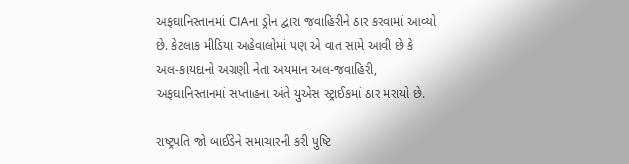અફઘાનિસ્તાનમાં CIAના ડ્રોન દ્વારા જવાહિરીને ઠાર કરવામાં આવ્યો છે. કેટલાક મીડિયા અહેવાલોમાં પણ એ વાત સામે આવી છે કે અલ-કાયદાનો અગ્રણી નેતા અયમાન અલ-જવાહિરી, અફઘાનિસ્તાનમાં સપ્તાહના અંતે યુએસ સ્ટ્રાઈકમાં ઠાર મરાયો છે.

રાષ્ટ્રપતિ જો બાઈડેને સમાચારની કરી પુષ્ટિ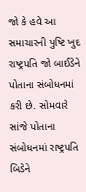જો કે હવે આ સમાચારની પુષ્ટિ ખુદ રાષ્ટ્રપતિ જો બાઈડેને પોતાના સંબોધનમાં કરી છે. સોમવારે સાંજે પોતાના સંબોધનમાં રાષ્ટ્રપતિ બિડેને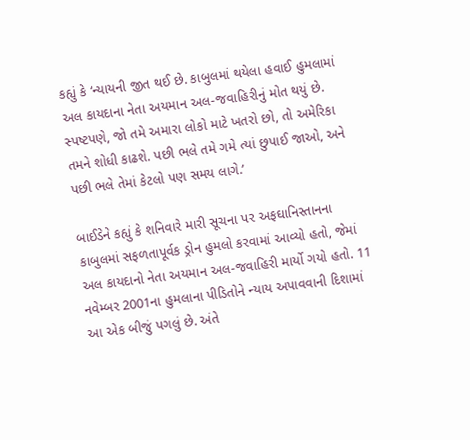કહ્યું કે ‘ન્યાયની જીત થઈ છે. કાબુલમાં થયેલા હવાઈ હુમલામાં અલ કાયદાના નેતા અયમાન અલ-જવાહિરીનું મોત થયું છે. સ્પષ્ટપણે, જો તમે અમારા લોકો માટે ખતરો છો, તો અમેરિકા તમને શોધી કાઢશે. પછી ભલે તમે ગમે ત્યાં છુપાઈ જાઓ, અને પછી ભલે તેમાં કેટલો પણ સમય લાગે.’

બાઈડેને કહ્યું કે શનિવારે મારી સૂચના પર અફઘાનિસ્તાનના કાબુલમાં સફળતાપૂર્વક ડ્રોન હુમલો કરવામાં આવ્યો હતો, જેમાં અલ કાયદાનો નેતા અયમાન અલ-જવાહિરી માર્યો ગયો હતો. 11 નવેમ્બર 2001ના હુમલાના પીડિતોને ન્યાય અપાવવાની દિશામાં આ એક બીજું પગલું છે. અંતે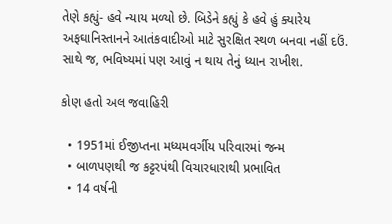તેણે કહ્યું- હવે ન્યાય મળ્યો છે. બિડેને કહ્યું કે હવે હું ક્યારેય અફઘાનિસ્તાનને આતંકવાદીઓ માટે સુરક્ષિત સ્થળ બનવા નહીં દઉં. સાથે જ, ભવિષ્યમાં પણ આવું ન થાય તેનું ધ્યાન રાખીશ.

કોણ હતો અલ જવાહિરી

  • 1951માં ઈજીપ્તના મધ્યમવર્ગીય પરિવારમાં જન્મ
  • બાળપણથી જ કટ્ટરપંથી વિચારધારાથી પ્રભાવિત
  • 14 વર્ષની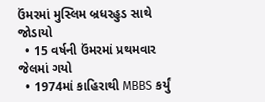ઉંમરમાં મુસ્લિમ બ્રધરહુડ સાથે જોડાયો
  • 15 વર્ષની ઉંમરમાં પ્રથમવાર જેલમાં ગયો
  • 1974માં કાહિરાથી MBBS કર્યું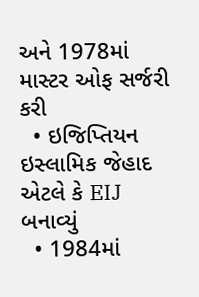અને 1978માં માસ્ટર ઓફ સર્જરી કરી
  • ઇજિપ્તિયન ઇસ્લામિક જેહાદ એટલે કે EIJ બનાવ્યું
  • 1984માં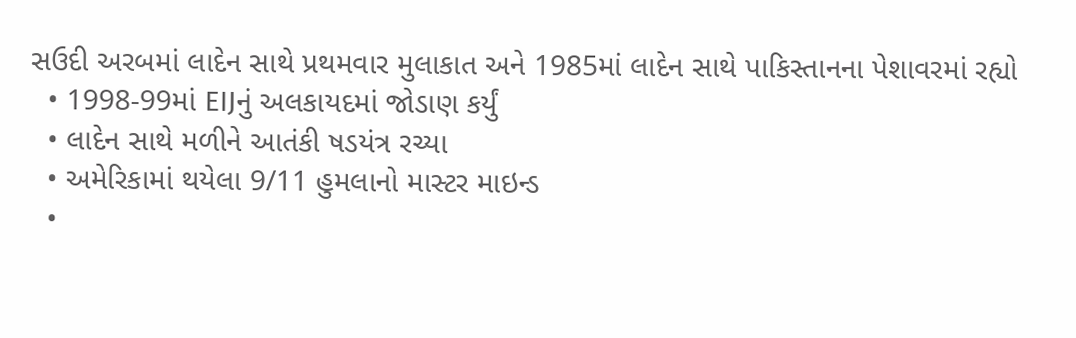સઉદી અરબમાં લાદેન સાથે પ્રથમવાર મુલાકાત અને 1985માં લાદેન સાથે પાકિસ્તાનના પેશાવરમાં રહ્યો
  • 1998-99માં EIJનું અલકાયદમાં જોડાણ કર્યું
  • લાદેન સાથે મળીને આતંકી ષડયંત્ર રચ્યા
  • અમેરિકામાં થયેલા 9/11 હુમલાનો માસ્ટર માઇન્ડ
  •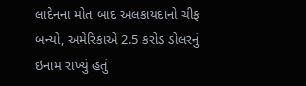લાદેનના મોત બાદ અલકાયદાનો ચીફ બન્યો, અમેરિકાએ 2.5 કરોડ ડોલરનું ઇનામ રાખ્યું હતું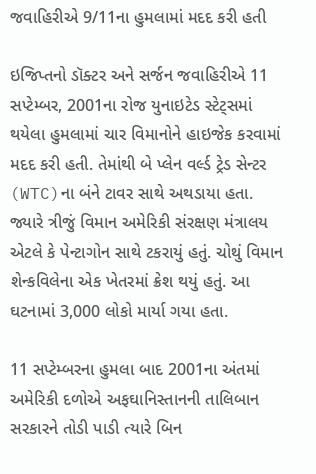જવાહિરીએ 9/11ના હુમલામાં મદદ કરી હતી

ઇજિપ્તનો ડૉક્ટર અને સર્જન જવાહિરીએ 11 સપ્ટેમ્બર, 2001ના રોજ યુનાઇટેડ સ્ટેટ્સમાં થયેલા હુમલામાં ચાર વિમાનોને હાઇજેક કરવામાં મદદ કરી હતી. તેમાંથી બે પ્લેન વર્લ્ડ ટ્રેડ સેન્ટર (WTC)ના બંને ટાવર સાથે અથડાયા હતા. જ્યારે ત્રીજું વિમાન અમેરિકી સંરક્ષણ મંત્રાલય એટલે કે પેન્ટાગોન સાથે ટકરાયું હતું. ચોથું વિમાન શેન્કવિલેના એક ખેતરમાં ક્રેશ થયું હતું. આ ઘટનામાં 3,000 લોકો માર્યા ગયા હતા.

11 સપ્ટેમ્બરના હુમલા બાદ 2001ના અંતમાં અમેરિકી દળોએ અફઘાનિસ્તાનની તાલિબાન સરકારને તોડી પાડી ત્યારે બિન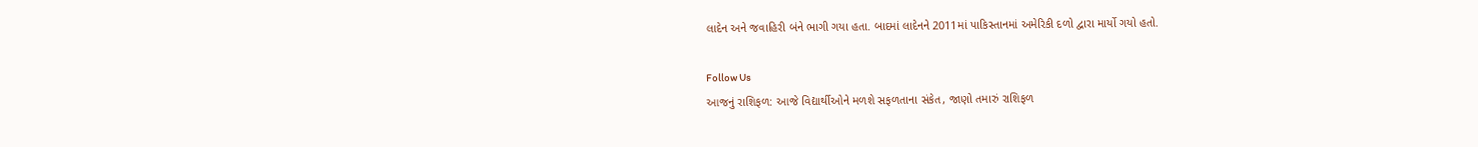લાદેન અને જવાહિરી બંને ભાગી ગયા હતા. બાદમાં લાદેનને 2011માં પાકિસ્તાનમાં અમેરિકી દળો દ્વારા માર્યો ગયો હતો.

Follow Us
આજનું રાશિફળ: આજે વિદ્યાર્થીઓને મળશે સફળતાના સંકેત, જાણો તમારું રાશિફળ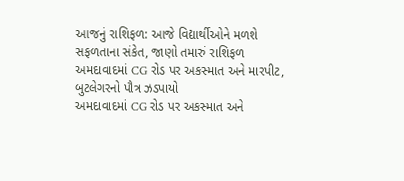આજનું રાશિફળ: આજે વિદ્યાર્થીઓને મળશે સફળતાના સંકેત, જાણો તમારું રાશિફળ
અમદાવાદમાં CG રોડ પર અકસ્માત અને મારપીટ, બુટલેગરનો પૌત્ર ઝડપાયો
અમદાવાદમાં CG રોડ પર અકસ્માત અને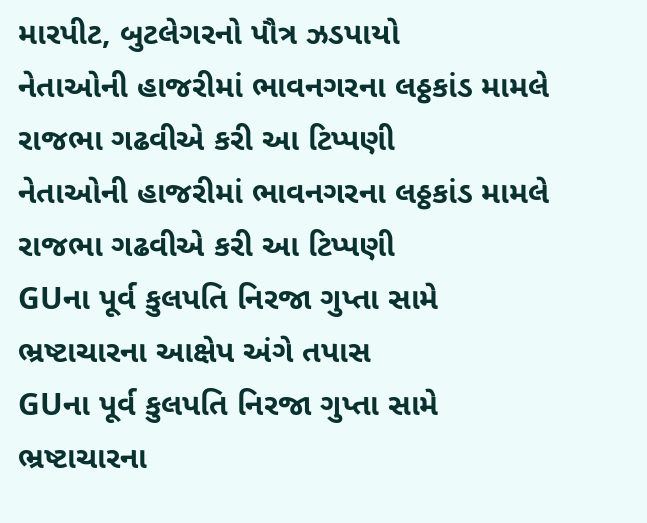મારપીટ, બુટલેગરનો પૌત્ર ઝડપાયો
નેતાઓની હાજરીમાં ભાવનગરના લઠ્ઠકાંડ મામલે રાજભા ગઢવીએ કરી આ ટિપ્પણી
નેતાઓની હાજરીમાં ભાવનગરના લઠ્ઠકાંડ મામલે રાજભા ગઢવીએ કરી આ ટિપ્પણી
GUના પૂર્વ કુલપતિ નિરજા ગુપ્તા સામે ભ્રષ્ટાચારના આક્ષેપ અંગે તપાસ
GUના પૂર્વ કુલપતિ નિરજા ગુપ્તા સામે ભ્રષ્ટાચારના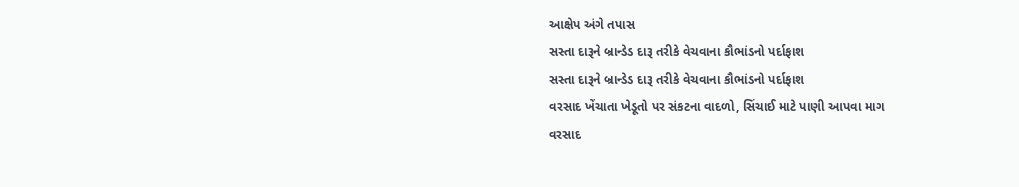આક્ષેપ અંગે તપાસ
સસ્તા દારૂને બ્રાન્ડેડ દારૂ તરીકે વેચવાના કૌભાંડનો પર્દાફાશ
સસ્તા દારૂને બ્રાન્ડેડ દારૂ તરીકે વેચવાના કૌભાંડનો પર્દાફાશ
વરસાદ ખેંચાતા ખેડૂતો પર સંકટના વાદળો, સિંચાઈ માટે પાણી આપવા માગ
વરસાદ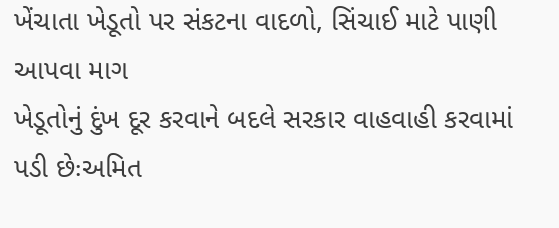ખેંચાતા ખેડૂતો પર સંકટના વાદળો, સિંચાઈ માટે પાણી આપવા માગ
ખેડૂતોનું દુંખ દૂર કરવાને બદલે સરકાર વાહવાહી કરવામાં પડી છેઃઅમિત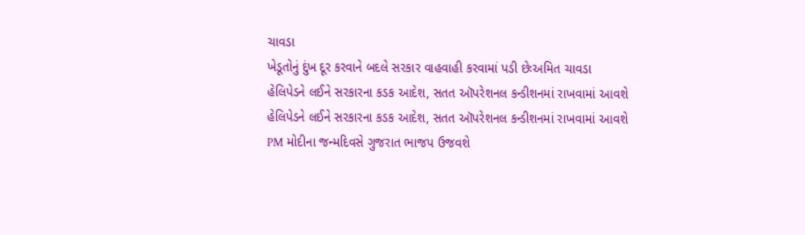ચાવડા
ખેડૂતોનું દુંખ દૂર કરવાને બદલે સરકાર વાહવાહી કરવામાં પડી છેઃઅમિત ચાવડા
હેલિપેડને લઈને સરકારના કડક આદેશ, સતત ઑપરેશનલ કન્ડીશનમાં રાખવામાં આવશે
હેલિપેડને લઈને સરકારના કડક આદેશ, સતત ઑપરેશનલ કન્ડીશનમાં રાખવામાં આવશે
PM મોદીના જન્મદિવસે ગુજરાત ભાજપ ઉજવશે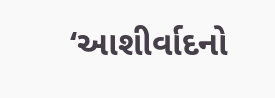‘આશીર્વાદનો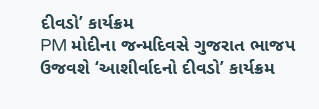દીવડો’ કાર્યક્રમ
PM મોદીના જન્મદિવસે ગુજરાત ભાજપ ઉજવશે ‘આશીર્વાદનો દીવડો’ કાર્યક્રમ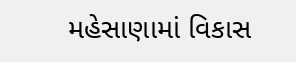મહેસાણામાં વિકાસ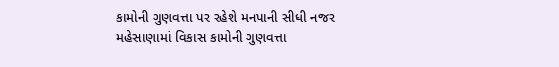કામોની ગુણવત્તા પર રહેશે મનપાની સીધી નજર
મહેસાણામાં વિકાસ કામોની ગુણવત્તા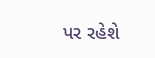પર રહેશે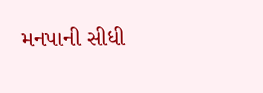મનપાની સીધી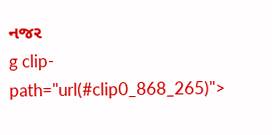નજર
g clip-path="url(#clip0_868_265)">